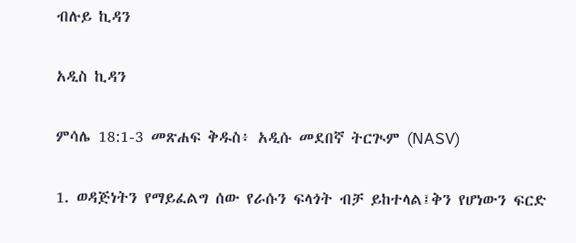ብሉይ ኪዳን

አዲስ ኪዳን

ምሳሌ 18:1-3 መጽሐፍ ቅዱስ፥ አዲሱ መደበኛ ትርጒም (NASV)

1. ወዳጅነትን የማይፈልግ ሰው የራሱን ፍላጎት ብቻ ይከተላል፤ቅን የሆነውን ፍርድ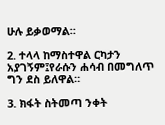ሁሉ ይቃወማል።

2. ተላላ ከማስተዋል ርካታን አያገኝም፤የራሱን ሐሳብ በመግለጥ ግን ደስ ይለዋል።

3. ክፋት ስትመጣ ንቀት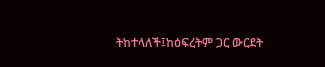ትከተላለች፤ከዕፍረትም ጋር ውርደት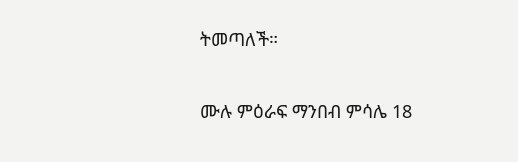ትመጣለች።

ሙሉ ምዕራፍ ማንበብ ምሳሌ 18